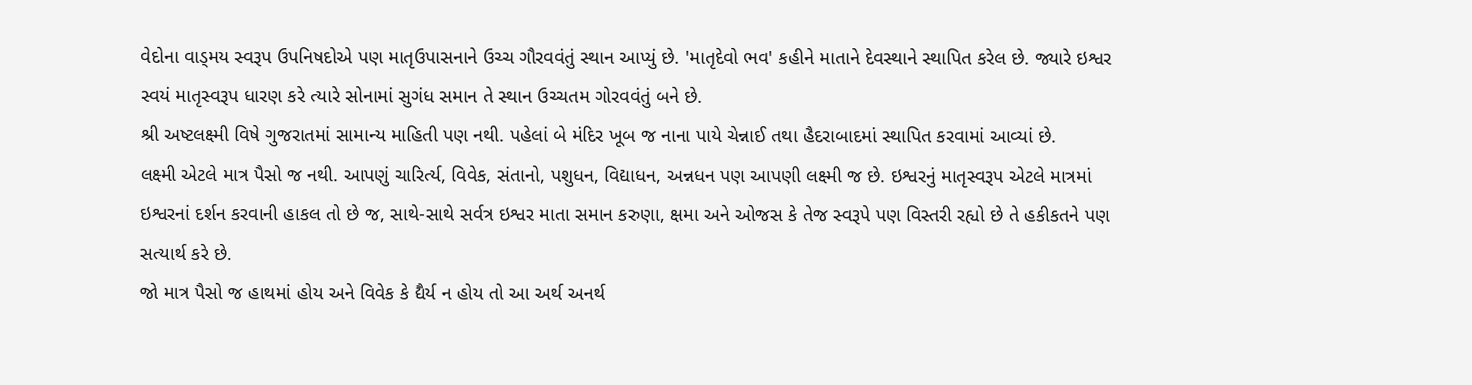વેદોના વાડ્મય સ્વરૂપ ઉપનિષદોએ પણ માતૃઉપાસનાને ઉચ્ચ ગૌરવવંતું સ્થાન આપ્યું છે. 'માતૃદેવો ભવ' કહીને માતાને દેવસ્થાને સ્થાપિત કરેલ છે. જ્યારે ઇશ્વર સ્વયં માતૃસ્વરૂપ ધારણ કરે ત્યારે સોનામાં સુગંધ સમાન તે સ્થાન ઉચ્ચતમ ગોરવવંતું બને છે.
શ્રી અષ્ટલક્ષ્મી વિષે ગુજરાતમાં સામાન્ય માહિતી પણ નથી. પહેલાં બે મંદિર ખૂબ જ નાના પાયે ચેન્નાઈ તથા હૈદરાબાદમાં સ્થાપિત કરવામાં આવ્યાં છે.
લક્ષ્મી એટલે માત્ર પૈસો જ નથી. આપણું ચારિર્ત્ય, વિવેક, સંતાનો, પશુધન, વિદ્યાધન, અન્નધન પણ આપણી લક્ષ્મી જ છે. ઇશ્વરનું માતૃસ્વરૂપ એટલે માત્રમાં ઇશ્વરનાં દર્શન કરવાની હાકલ તો છે જ, સાથે-સાથે સર્વત્ર ઇશ્વર માતા સમાન કરુણા, ક્ષમા અને ઓજસ કે તેજ સ્વરૂપે પણ વિસ્તરી રહ્યો છે તે હકીકતને પણ સત્યાર્થ કરે છે.
જો માત્ર પૈસો જ હાથમાં હોય અને વિવેક કે દ્યૈર્ય ન હોય તો આ અર્થ અનર્થ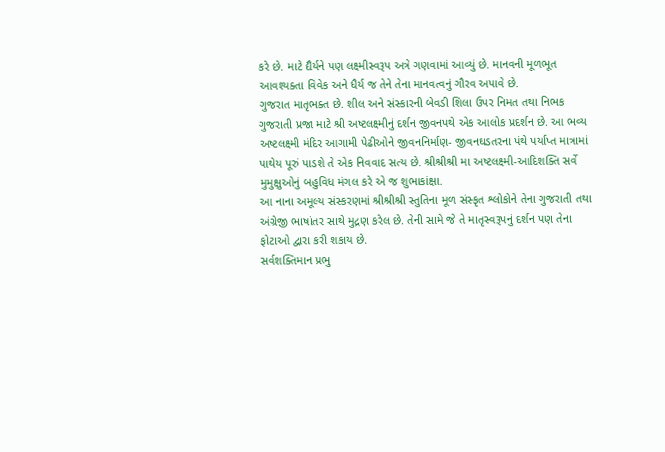કરે છે. માટે દ્યૈર્યને પણ લક્ષ્મીસ્વરૂપ અત્રે ગણવામાં આવ્યું છે. માનવની મૂળભૂત આવશ્યક્તા વિવેક અને ધૈર્ય જ તેને તેના માનવત્વનું ગૌરવ અપાવે છે.
ગુજરાત માતૃભક્ત છે. શીલ અને સંસ્કારની બેવડી શિલા ઉપર નિમત તથા નિભક ગુજરાતી પ્રજા માટે શ્રી અષ્ટલક્ષ્મીનું દર્શન જીવનપથે એક આલોક પ્રદર્શન છે. આ ભવ્ય અષ્ટલક્ષ્મી મંદિર આગામી પેઢીઓને જીવનનિર્માણ- જીવનઘડતરના પંથે પર્યાપ્ત માત્રામાં પાથેય પૂરું પાડશે તે એક નિવવાદ સત્ય છે. શ્રીશ્રીશ્રી મા અષ્ટલક્ષ્મી-આદિશક્તિ સર્વે મુમુક્ષુઓનું બહુવિધ મંગલ કરે એ જ શુભાકાંક્ષા.
આ નાના અમૂલ્ય સંસ્કરણમાં શ્રીશ્રીશ્રી સ્તુતિના મૂળ સંસ્કૃત શ્લોકોને તેના ગુજરાતી તથા અંગ્રેજી ભાષાંતર સાથે મુદ્રણ કરેલ છે. તેની સામે જે તે માતૃસ્વરૂપનું દર્શન પણ તેના ફોટાઓ દ્વારા કરી શકાય છે.
સર્વશક્તિમાન પ્રભુ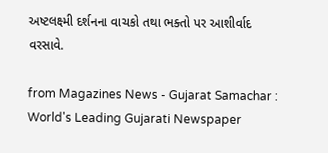અષ્ટલક્ષ્મી દર્શનના વાચકો તથા ભક્તો પર આશીર્વાદ વરસાવે.

from Magazines News - Gujarat Samachar : World's Leading Gujarati Newspaper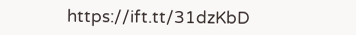https://ift.tt/31dzKbD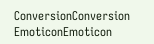ConversionConversion EmoticonEmoticon